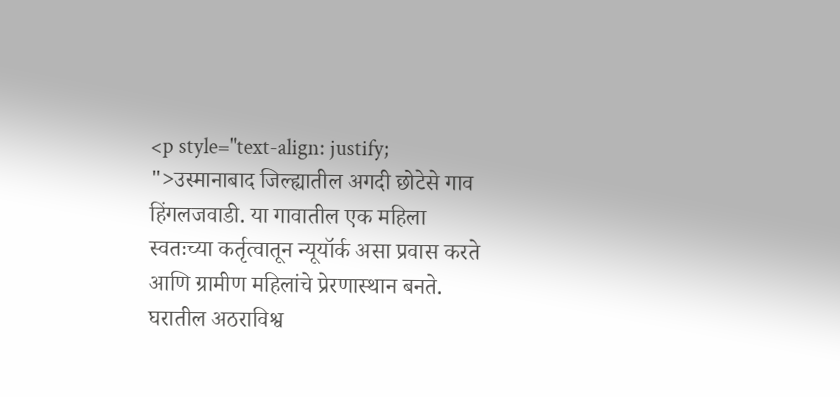<p style="text-align: justify; ">उस्मानाबाद जिल्ह्यातील अगदी छोटेसे गाव हिंगलजवाडी. या गावातील एक महिला स्वतःच्या कर्तृत्वातून न्यूयॉर्क असा प्रवास करते आणि ग्रामीण महिलांचे प्रेरणास्थान बनते. घरातील अठराविश्व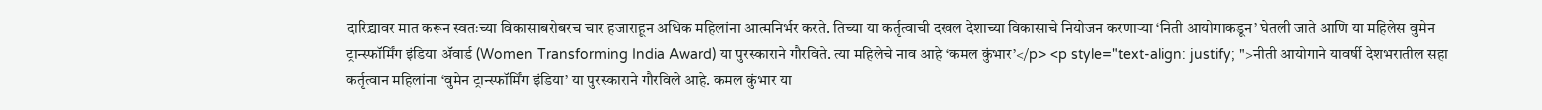दारिद्र्यावर मात करून स्वतःच्या विकासाबरोबरच चार हजाराहून अधिक महिलांना आत्मनिर्भर करते. तिच्या या कर्तृत्वाची दखल देशाच्या विकासाचे नियोजन करणाऱ्या ‘निती आयोगाकडून’ घेतली जाते आणि या महिलेस वुमेन ट्रान्स्फॉर्मिंग इंडिया ॲवार्ड (Women Transforming India Award) या पुरस्काराने गौरविते. त्या महिलेचे नाव आहे ‘कमल कुंभार’</p> <p style="text-align: justify; ">नीती आयोगाने यावर्षी देशभरातील सहा कर्तृत्वान महिलांना ‘वुमेन ट्रान्स्फॉर्मिंग इंडिया’ या पुरस्काराने गौरविले आहे. कमल कुंभार या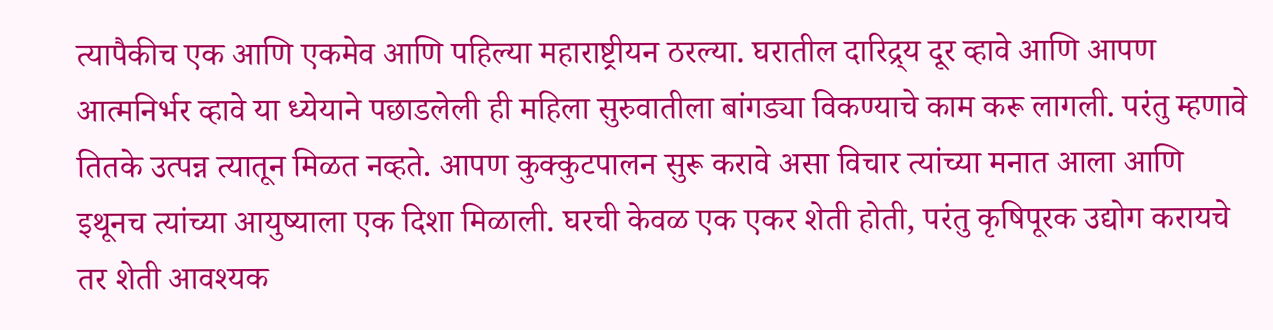त्यापैकीच एक आणि एकमेव आणि पहिल्या महाराष्ट्रीयन ठरल्या. घरातील दारिद्र्य दूर व्हावे आणि आपण आत्मनिर्भर व्हावे या ध्येयाने पछाडलेली ही महिला सुरुवातीला बांगड्या विकण्याचे काम करू लागली. परंतु म्हणावे तितके उत्पन्न त्यातून मिळत नव्हते. आपण कुक्कुटपालन सुरू करावे असा विचार त्यांच्या मनात आला आणि इथूनच त्यांच्या आयुष्याला एक दिशा मिळाली. घरची केवळ एक एकर शेती होती, परंतु कृषिपूरक उद्योग करायचे तर शेती आवश्यक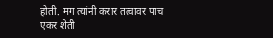होती. मग त्यांनी करार तत्वावर पाच एकर शेती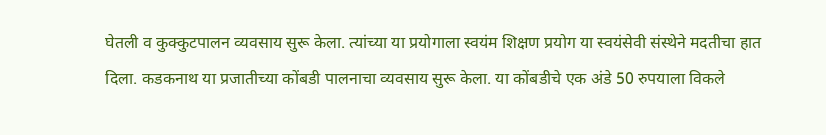घेतली व कुक्कुटपालन व्यवसाय सुरू केला. त्यांच्या या प्रयोगाला स्वयंम शिक्षण प्रयोग या स्वयंसेवी संस्थेने मदतीचा हात दिला. कडकनाथ या प्रजातीच्या कोंबडी पालनाचा व्यवसाय सुरू केला. या कोंबडीचे एक अंडे 50 रुपयाला विकले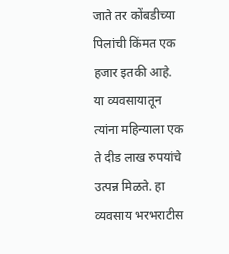जाते तर कोंबडीच्या पिलांची किंमत एक हजार इतकी आहे. या व्यवसायातून त्यांना महिन्याला एक ते दीड लाख रुपयांचे उत्पन्न मिळते. हा व्यवसाय भरभराटीस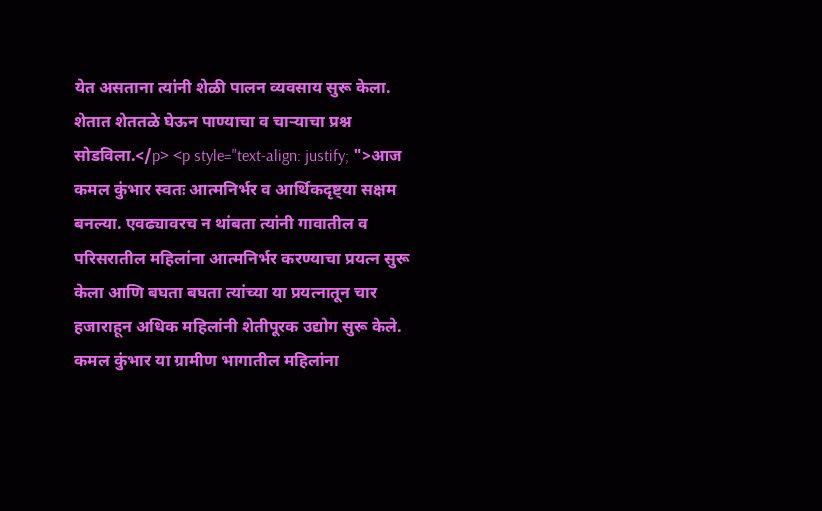येत असताना त्यांनी शेळी पालन व्यवसाय सुरू केला. शेतात शेततळे घेऊन पाण्याचा व चाऱ्याचा प्रश्न सोडविला.</p> <p style="text-align: justify; ">आज कमल कुंभार स्वतः आत्मनिर्भर व आर्थिकदृष्ट्या सक्षम बनल्या. एवढ्यावरच न थांबता त्यांनी गावातील व परिसरातील महिलांना आत्मनिर्भर करण्याचा प्रयत्न सुरू केला आणि बघता बघता त्यांच्या या प्रयत्नातून चार हजाराहून अधिक महिलांनी शेतीपूरक उद्योग सुरू केले. कमल कुंभार या ग्रामीण भागातील महिलांना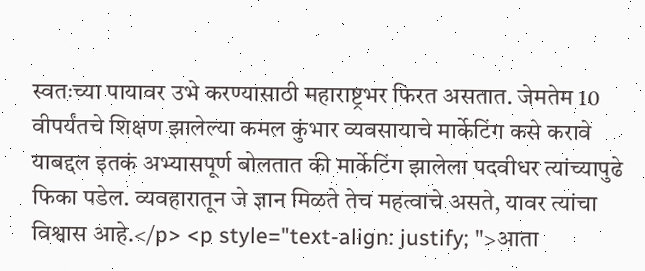स्वतःच्या पायावर उभे करण्यासाठी महाराष्ट्रभर फिरत असतात. जेमतेम 10 वीपर्यंतचे शिक्षण झालेल्या कमल कुंभार व्यवसायाचे मार्केटिंग कसे करावे याबद्दल इतकं अभ्यासपूर्ण बोलतात की मार्केटिंग झालेला पदवीधर त्यांच्यापुढे फिका पडेल. व्यवहारातून जे ज्ञान मिळते तेच महत्वाचे असते, यावर त्यांचा विश्वास आहे.</p> <p style="text-align: justify; ">आता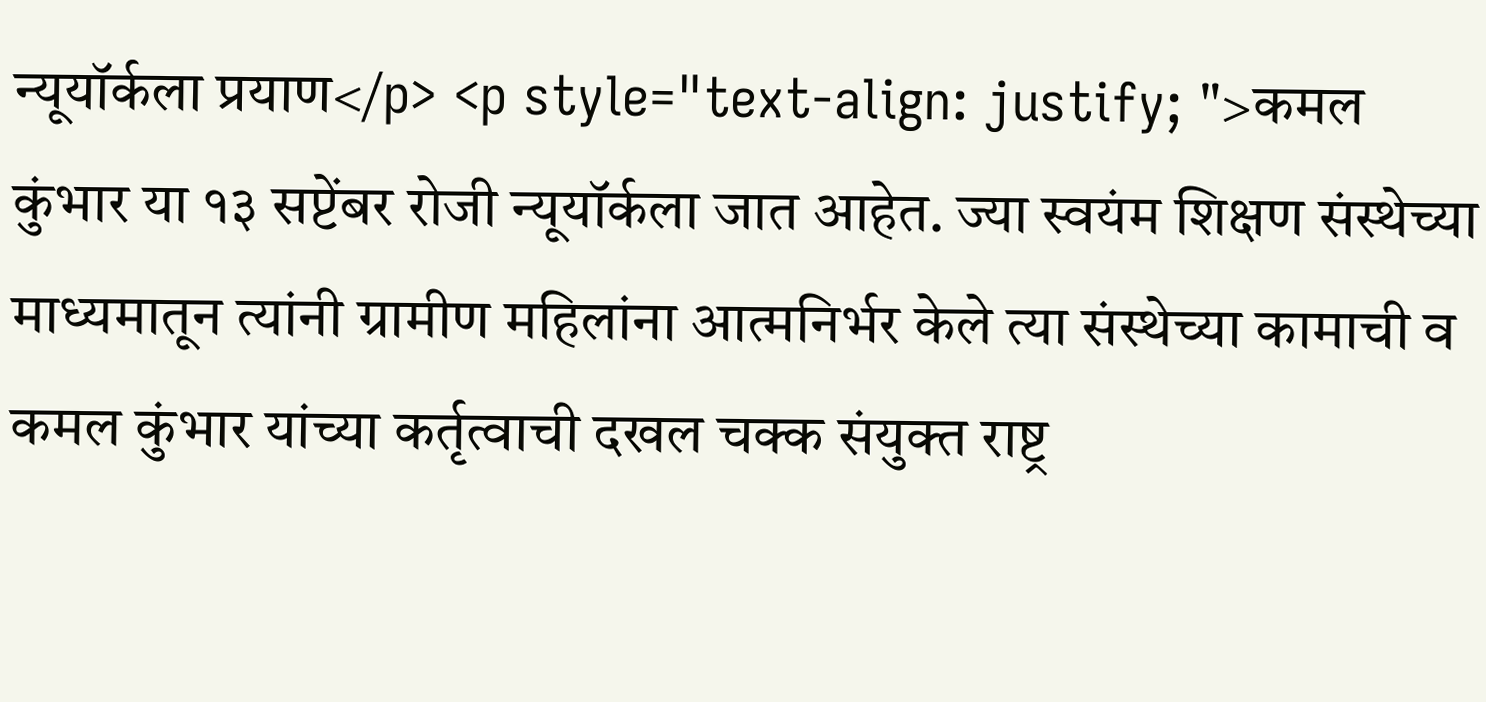न्यूयॉर्कला प्रयाण</p> <p style="text-align: justify; ">कमल कुंभार या १३ सप्टेंबर रोजी न्यूयॉर्कला जात आहेत. ज्या स्वयंम शिक्षण संस्थेच्या माध्यमातून त्यांनी ग्रामीण महिलांना आत्मनिर्भर केले त्या संस्थेच्या कामाची व कमल कुंभार यांच्या कर्तृत्वाची दखल चक्क संयुक्त राष्ट्र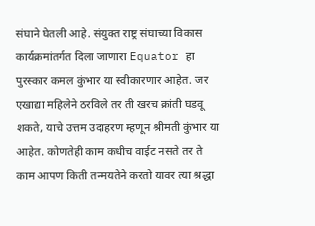संघाने घेतली आहे. संयुक्त राष्ट्र संघाच्या विकास कार्यक्रमांतर्गत दिला जाणारा Equator हा पुरस्कार कमल कुंभार या स्वीकारणार आहेत. जर एखाद्या महिलेने ठरविले तर ती खरच क्रांती घडवू शकते, याचे उत्तम उदाहरण म्हणून श्रीमती कुंभार या आहेत. कोणतेही काम कधीच वाईट नसते तर ते काम आपण किती तन्मयतेने करतो यावर त्या श्रद्धा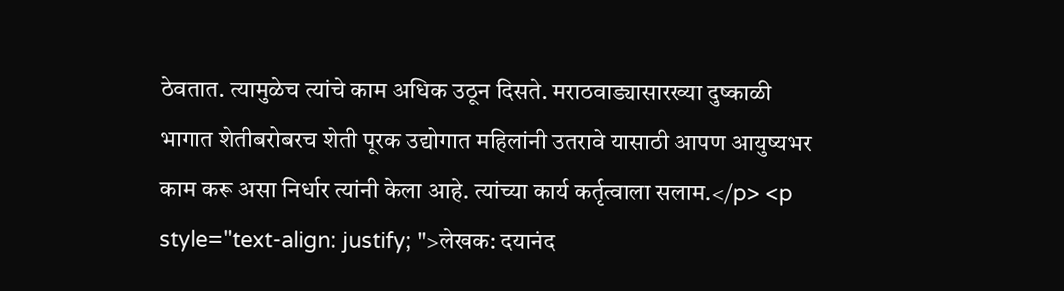ठेवतात. त्यामुळेच त्यांचे काम अधिक उठून दिसते. मराठवाड्यासारख्या दुष्काळी भागात शेतीबरोबरच शेती पूरक उद्योगात महिलांनी उतरावे यासाठी आपण आयुष्यभर काम करू असा निर्धार त्यांनी केला आहे. त्यांच्या कार्य कर्तृत्वाला सलाम.</p> <p style="text-align: justify; ">लेखक: दयानंद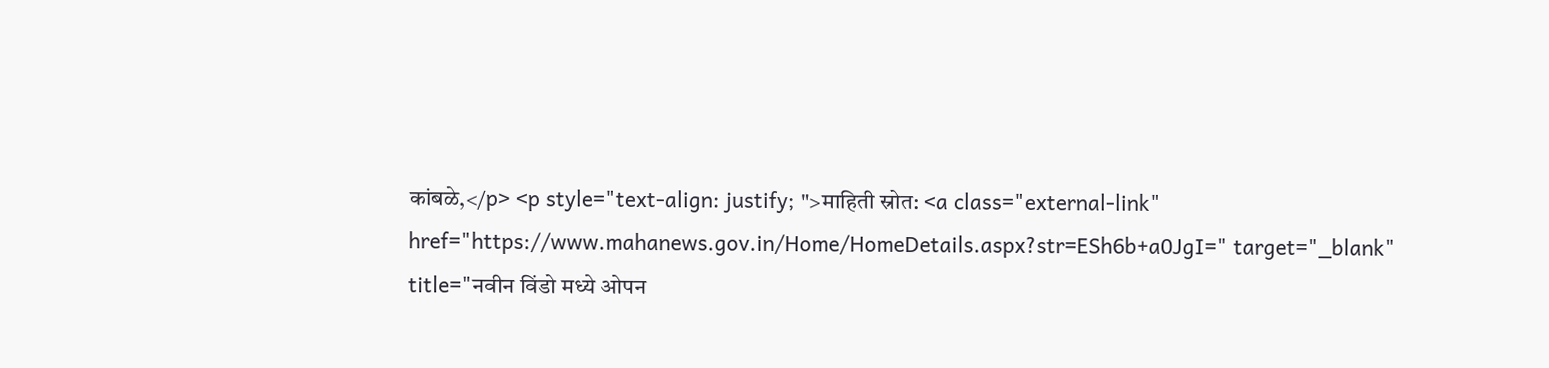कांबळे,</p> <p style="text-align: justify; ">माहिती स्रोत: <a class="external-link" href="https://www.mahanews.gov.in/Home/HomeDetails.aspx?str=ESh6b+a0JgI=" target="_blank" title="नवीन विंडो मध्ये ओपन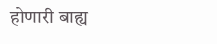होणारी बाह्य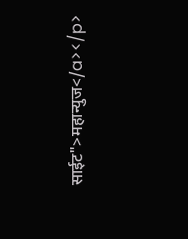साईट">महान्युज</a></p>